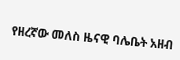የዘረኛው መለስ ዜናዊ ባሌቤት አዘብ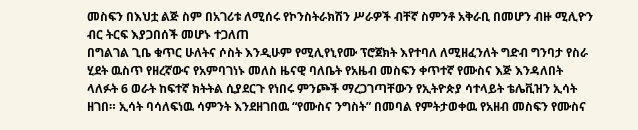መስፍን በእህቷ ልጅ ስም በአገሪቱ ለሚሰሩ የኮንስትራክሽን ሥራዎች ብቸኛ ስምንቶ አቅራቢ በመሆን ብዙ ሚሊዮን ብር ትርፍ እያጋበሰች መሆኑ ተጋለጠ
በግልገል ጊቤ ቁጥር ሁለትና ሶስት እንዲሁም የሚሊየኒየሙ ፕሮጀክት እየተባለ ለሚዘፈንለት ግድብ ግንባታ የስራ ሂደት ዉስጥ የዘረኛውና የአምባገነኑ መለስ ዜናዊ ባለቤት የአዜብ መስፍን ቀጥተኛ የሙስና እጅ እንዳለበት ላለፉት 6 ወራት ከፍተኛ ክትትል ሲያደርጉ የነበሩ ምንጮች ማረጋገጣቸውን የኢትዮጵያ ሳተላይት ቴሌቪዝን ኢሳት ዘገበ። ኢሳት ባሳለፍነዉ ሳምንት እንደዘገበዉ “የሙስና ንግስት” በመባል የምትታወቀዉ የአዘብ መስፍን የሙስና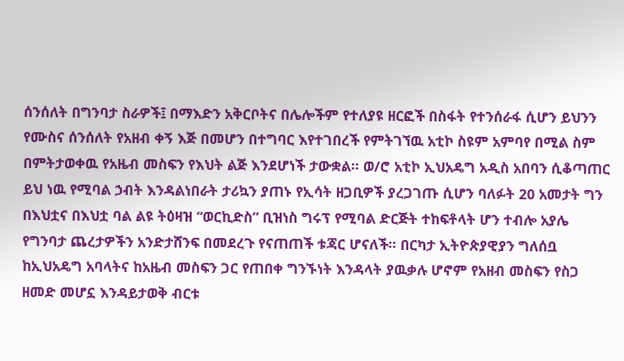ሰንሰለት በግንባታ ስራዎች፤ በማእድን አቅርቦትና በሌሎችም የተለያዩ ዘርፎች በስፋት የተንሰራፋ ሲሆን ይህንን የሙስና ሰንሰለት የአዘብ ቀኝ እጅ በመሆን በተግባር እየተገበረች የምትገኘዉ አቲኮ ስዩም አምባየ በሚል ስም በምትታወቀዉ የአዜብ መስፍን የእህት ልጅ እንደሆነች ታውቋል። ወ/ሮ አቲኮ ኢህአዴግ አዲስ አበባን ሲቆጣጠር ይህ ነዉ የሚባል ኃብት እንዳልነበራት ታሪኳን ያጠኑ የኢሳት ዘጋቢዎች ያረጋገጡ ሲሆን ባለፉት 20 አመታት ግን በእህቷና በእህቷ ባል ልዩ ትዕዛዝ “ወርኪድስ” ቢዝነስ ግሩፕ የሚባል ድርጅት ተከፍቶላት ሆን ተብሎ አያሌ የግንባታ ጨረታዎችን አንድታሸንፍ በመደረጉ የናጠጠች ቱጃር ሆናለች። በርካታ ኢትዮጵያዊያን ግለሰቧ ከኢህአዴግ አባላትና ከአዜብ መስፍን ጋር የጠበቀ ግንኙነት እንዳላት ያዉቃሉ ሆኖም የአዘብ መስፍን የስጋ ዘመድ መሆኗ እንዳይታወቅ ብርቱ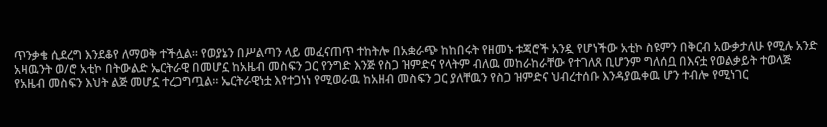ጥንቃቄ ሲደረግ እንደቆየ ለማወቅ ተችሏል። የወያኔን በሥልጣን ላይ መፈናጠጥ ተከትሎ በአቋራጭ ከከበሩት የዘመኑ ቱጃሮች አንዷ የሆነችው አቲኮ ስዩምን በቅርብ አውቃታለሁ የሚሉ አንድ አዛዉንት ወ/ሮ አቲኮ በትውልድ ኤርትራዊ በመሆኗ ከአዜብ መስፍን ጋር የንግድ እንጅ የስጋ ዝምድና የላትም ብለዉ መከራከራቸው የተገለጸ ቢሆንም ግለሰቧ በእናቷ የወልቃይት ተወላጅ የአዜብ መስፍን እህት ልጅ መሆኗ ተረጋግጧል። ኤርትራዊነቷ እየተጋነነ የሚወራዉ ከአዘብ መስፍን ጋር ያለቸዉን የስጋ ዝምድና ህብረተሰቡ እንዳያዉቀዉ ሆን ተብሎ የሚነገር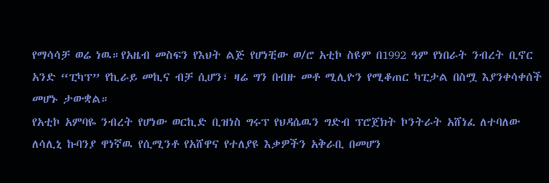የማሳሳቻ ወሬ ነዉ።የአዜብ መስፍን የእህት ልጅ የሆነቺው ወ/ሮ አቲኮ ስዩም በ1992 ዓም የነበራት ንብረት ቢኖር አንድ “ፒካፕ” የኪራይ መኪና ብቻ ሲሆን፣ ዛሬ ግን በብዙ መቶ ሚሊዮን የሚቆጠር ካፒታል በስሟ እያንቀሳቀሰች መሆኑ ታውቋል።
የአቲኮ አምባዬ ንብረት የሆነው ወርኪድ ቢዝነስ ግሩፕ የህዳሴዉን ግድብ ፕሮጀክት ኮንትራት አሸነፈ ለተባለው ለሳሊኒ ኩባንያ ዋነኛዉ የሲሚንቶ የአሸዋና የተለያዩ እቃዎችን አቅራቢ በመሆን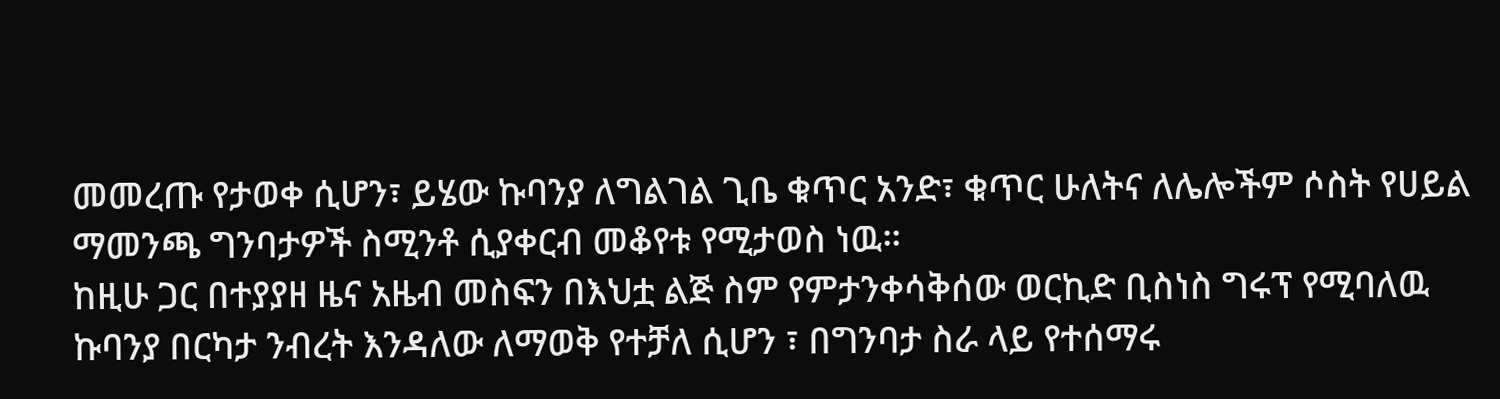መመረጡ የታወቀ ሲሆን፣ ይሄው ኩባንያ ለግልገል ጊቤ ቁጥር አንድ፣ ቁጥር ሁለትና ለሌሎችም ሶስት የሀይል ማመንጫ ግንባታዎች ስሚንቶ ሲያቀርብ መቆየቱ የሚታወስ ነዉ።
ከዚሁ ጋር በተያያዘ ዜና አዜብ መስፍን በእህቷ ልጅ ስም የምታንቀሳቅሰው ወርኪድ ቢስነስ ግሩፕ የሚባለዉ ኩባንያ በርካታ ንብረት እንዳለው ለማወቅ የተቻለ ሲሆን ፣ በግንባታ ስራ ላይ የተሰማሩ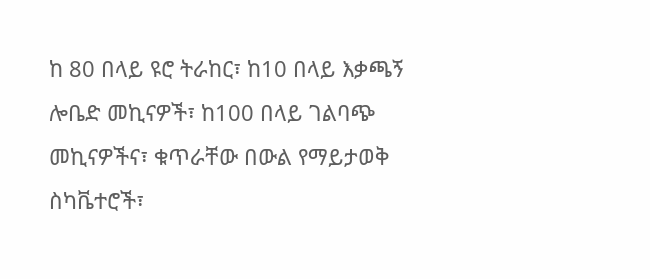ከ 80 በላይ ዩሮ ትራከር፣ ከ10 በላይ እቃጫኝ ሎቤድ መኪናዎች፣ ከ100 በላይ ገልባጭ መኪናዎችና፣ ቁጥራቸው በውል የማይታወቅ ስካቬተሮች፣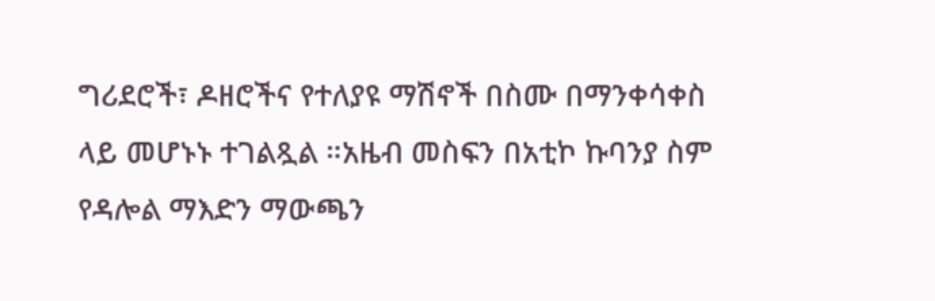ግሪደሮች፣ ዶዘሮችና የተለያዩ ማሽኖች በስሙ በማንቀሳቀስ ላይ መሆኑኑ ተገልጿል ።አዜብ መስፍን በአቲኮ ኩባንያ ስም የዳሎል ማእድን ማውጫን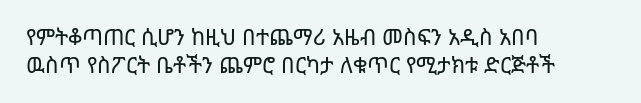የምትቆጣጠር ሲሆን ከዚህ በተጨማሪ አዜብ መስፍን አዲስ አበባ ዉስጥ የስፖርት ቤቶችን ጨምሮ በርካታ ለቁጥር የሚታክቱ ድርጅቶች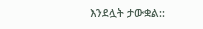እንደሏት ታውቋል::